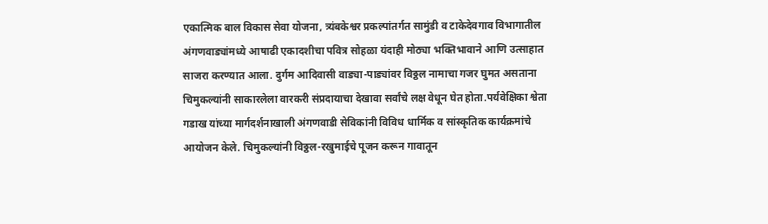एकात्मिक बाल विकास सेवा योजना, त्र्यंबकेश्वर प्रकल्पांतर्गत सामुंडी व टाकेदेवगाव विभागातील अंगणवाड्यांमध्ये आषाढी एकादशीचा पवित्र सोहळा यंदाही मोठ्या भक्तिभावाने आणि उत्साहात साजरा करण्यात आला. दुर्गम आदिवासी वाड्या-पाड्यांवर विठ्ठल नामाचा गजर घुमत असताना चिमुकल्यांनी साकारलेला वारकरी संप्रदायाचा देखावा सर्वांचे लक्ष वेधून घेत होता.पर्यवेक्षिका श्वेता गडाख यांच्या मार्गदर्शनाखाली अंगणवाडी सेविकांनी विविध धार्मिक व सांस्कृतिक कार्यक्रमांचे आयोजन केले. चिमुकल्यांनी विठ्ठल-रखुमाईचे पूजन करून गावातून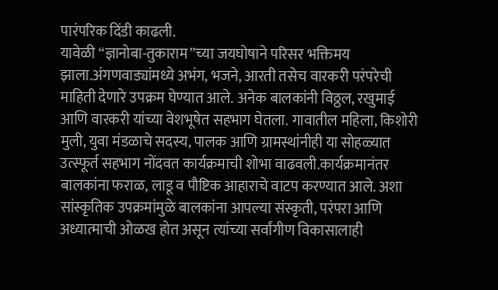पारंपरिक दिंडी काढली.
यावेळी “ज्ञानोबा-तुकाराम”च्या जयघोषाने परिसर भक्तिमय झाला.अंगणवाड्यांमध्ये अभंग, भजने, आरती तसेच वारकरी परंपरेची माहिती देणारे उपक्रम घेण्यात आले. अनेक बालकांनी विठ्ठल, रखुमाई आणि वारकरी यांच्या वेशभूषेत सहभाग घेतला. गावातील महिला, किशोरी मुली, युवा मंडळाचे सदस्य, पालक आणि ग्रामस्थांनीही या सोहळ्यात उत्स्फूर्त सहभाग नोंदवत कार्यक्रमाची शोभा वाढवली.कार्यक्रमानंतर बालकांना फराळ, लाडू व पौष्टिक आहाराचे वाटप करण्यात आले. अशा सांस्कृतिक उपक्रमांमुळे बालकांना आपल्या संस्कृती, परंपरा आणि अध्यात्माची ओळख होत असून त्यांच्या सर्वांगीण विकासालाही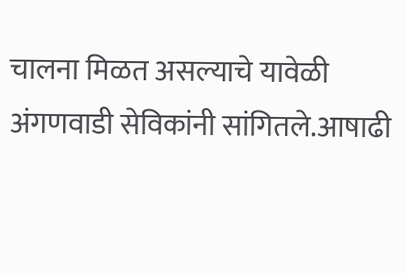चालना मिळत असल्याचे यावेळी अंगणवाडी सेविकांनी सांगितले.आषाढी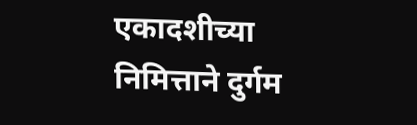एकादशीच्या निमित्ताने दुर्गम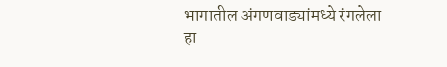भागातील अंगणवाड्यांमध्ये रंगलेला हा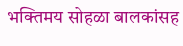भक्तिमय सोहळा बालकांसह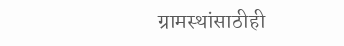ग्रामस्थांसाठीही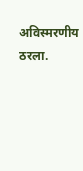अविस्मरणीय ठरला.